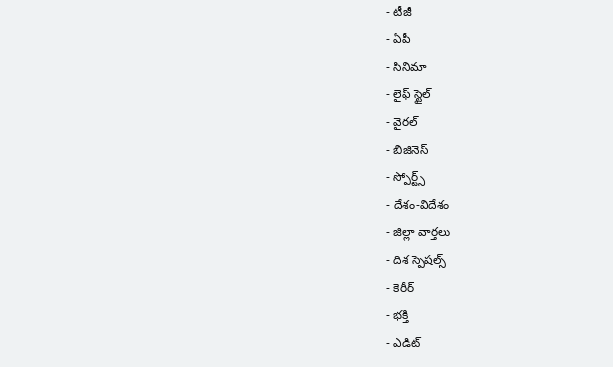- టీజీ
- ఏపీ
- సినిమా
- లైఫ్ స్టైల్
- వైరల్
- బిజినెస్
- స్పోర్ట్స్
- దేశం-విదేశం
- జిల్లా వార్తలు
- దిశ స్పెషల్స్
- కెరీర్
- భక్తి
- ఎడిట్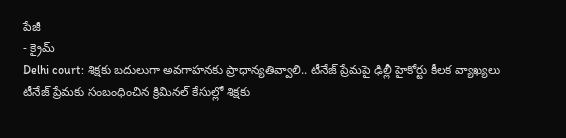పేజీ
- క్రైమ్
Delhi court: శిక్షకు బదులుగా అవగాహనకు ప్రాధాన్యతివ్వాలి.. టీనేజ్ ప్రేమపై ఢిల్లీ హైకోర్టు కీలక వ్యాఖ్యలు
టీనేజ్ ప్రేమకు సంబంధించిన క్రిమినల్ కేసుల్లో శిక్షకు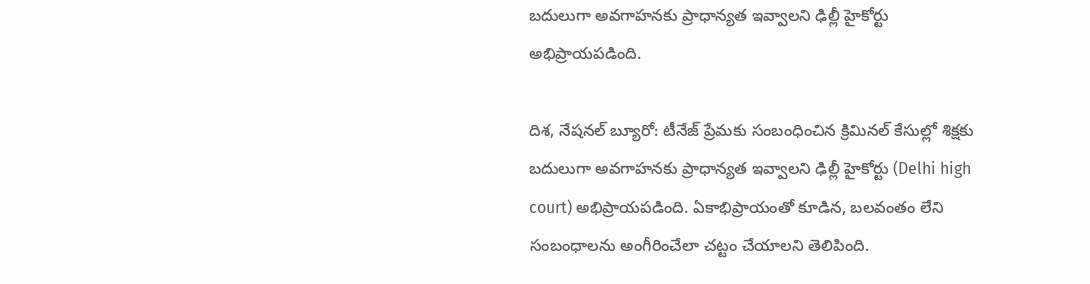బదులుగా అవగాహనకు ప్రాధాన్యత ఇవ్వాలని ఢిల్లీ హైకోర్టు అభిప్రాయపడింది.

దిశ, నేషనల్ బ్యూరో: టీనేజ్ ప్రేమకు సంబంధించిన క్రిమినల్ కేసుల్లో శిక్షకు బదులుగా అవగాహనకు ప్రాధాన్యత ఇవ్వాలని ఢిల్లీ హైకోర్టు (Delhi high court) అభిప్రాయపడింది. ఏకాభిప్రాయంతో కూడిన, బలవంతం లేని సంబంధాలను అంగీరించేలా చట్టం చేయాలని తెలిపింది.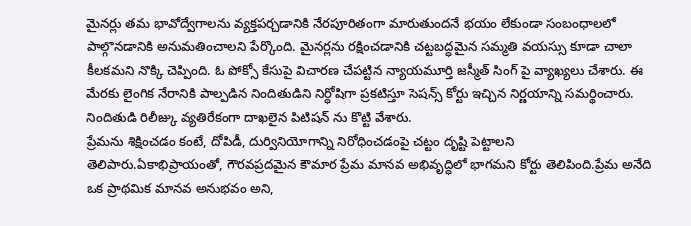మైనర్లు తమ భావోద్వేగాలను వ్యక్తపర్చడానికి నేరపూరితంగా మారుతుందనే భయం లేకుండా సంబంధాలలో పాల్గొనడానికి అనుమతించాలని పేర్కొంది. మైనర్లను రక్షించడానికి చట్టబద్ధమైన సమ్మతి వయస్సు కూడా చాలా కీలకమని నొక్కి చెప్పింది. ఓ పోక్సో కేసుపై విచారణ చేపట్టిన న్యాయమూర్తి జస్మీత్ సింగ్ పై వ్యాఖ్యలు చేశారు. ఈ మేరకు లైంగిక నేరానికి పాల్పడిన నిందితుడిని నిర్ధోషిగా ప్రకటిస్తూ సెషన్స్ కోర్టు ఇచ్చిన నిర్ణయాన్ని సమర్థించారు. నిందితుడి రిలీజ్కు వ్యతిరేకంగా దాఖలైన పిటిషన్ ను కొట్టి వేశారు.
ప్రేమను శిక్షించడం కంటే, దోపిడీ, దుర్వినియోగాన్ని నిరోధించడంపై చట్టం దృష్టి పెట్టాలని తెలిపారు.ఏకాభిప్రాయంతో, గౌరవప్రదమైన కౌమార ప్రేమ మానవ అభివృద్ధిలో భాగమని కోర్టు తెలిపింది.ప్రేమ అనేది ఒక ప్రాథమిక మానవ అనుభవం అని,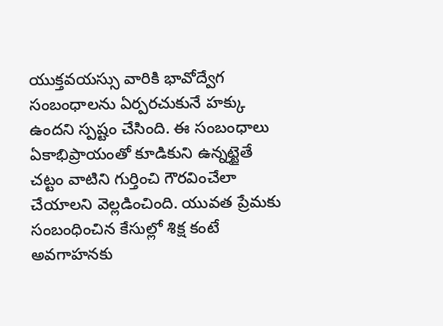యుక్తవయస్సు వారికి భావోద్వేగ సంబంధాలను ఏర్పరచుకునే హక్కు ఉందని స్పష్టం చేసింది. ఈ సంబంధాలు ఏకాభిప్రాయంతో కూడికుని ఉన్నట్టైతే చట్టం వాటిని గుర్తించి గౌరవించేలా చేయాలని వెల్లడించింది. యువత ప్రేమకు సంబంధించిన కేసుల్లో శిక్ష కంటే అవగాహనకు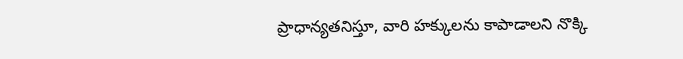ప్రాధాన్యతనిస్తూ, వారి హక్కులను కాపాడాలని నొక్కి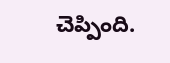చెప్పింది.